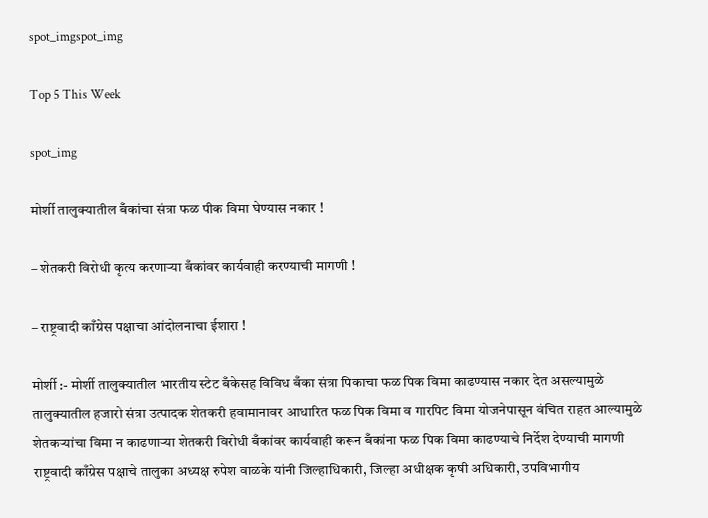spot_imgspot_img

Top 5 This Week

spot_img

मोर्शी तालुक्यातील बँकांचा संत्रा फळ पीक विमा घेण्यास नकार !

– शेतकरी विरोधी कृत्य करणाऱ्या बँकांवर कार्यवाही करण्याची मागणी !

– राष्ट्रवादी काँग्रेस पक्षाचा आंदोलनाचा ईशारा !

मोर्शी :- मोर्शी तालुक्यातील भारतीय स्टेट बँकेसह विविध बँका संत्रा पिकाचा फळ पिक विमा काढण्यास नकार देत असल्यामुळे तालुक्यातील हजारो संत्रा उत्पादक शेतकरी हवामानावर आधारित फळ पिक विमा व गारपिट विमा योजनेपासून वंचित राहत आल्यामुळे शेतकऱ्यांचा विमा न काढणाऱ्या शेतकरी विरोधी बँकांवर कार्यवाही करून बँकांना फळ पिक विमा काढण्याचे निर्देश देण्याची मागणी राष्ट्रवादी काँग्रेस पक्षाचे तालुका अध्यक्ष रुपेश वाळके यांनी जिल्हाधिकारी, जिल्हा अधीक्षक कृषी अधिकारी, उपविभागीय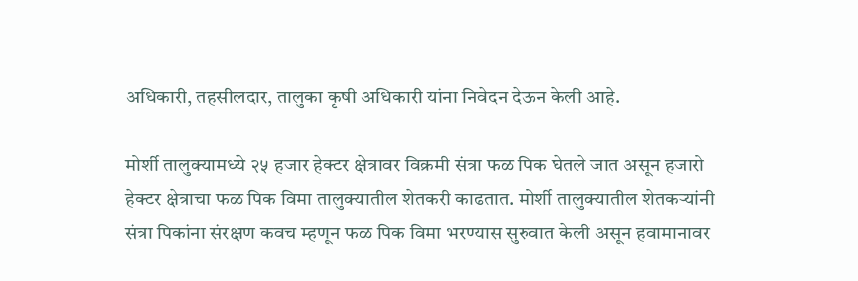अधिकारी, तहसीलदार, तालुका कृषी अधिकारी यांना निवेदन देऊन केली आहे.

मोर्शी तालुक्यामध्ये २५ हजार हेक्टर क्षेत्रावर विक्रमी संत्रा फळ पिक घेतले जात असून हजारो हेक्टर क्षेत्राचा फळ पिक विमा तालुक्यातील शेतकरी काढतात. मोर्शी तालुक्यातील शेतकऱ्यांनी संत्रा पिकांना संरक्षण कवच म्हणून फळ पिक विमा भरण्यास सुरुवात केली असून हवामानावर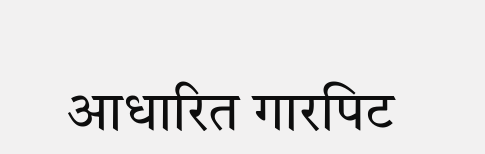आधारित गारपिट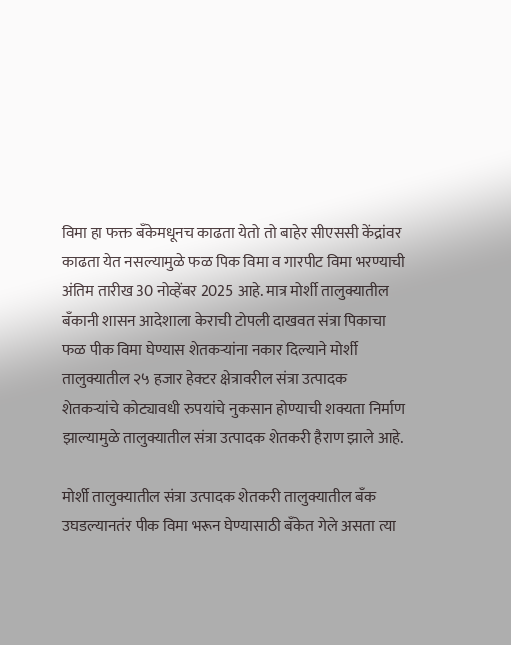विमा हा फक्त बँकेमधूनच काढता येतो तो बाहेर सीएससी केंद्रांवर काढता येत नसल्यामुळे फळ पिक विमा व गारपीट विमा भरण्याची अंतिम तारीख 30 नोव्हेंबर 2025 आहे. मात्र मोर्शी तालुक्यातील बँकानी शासन आदेशाला केराची टोपली दाखवत संत्रा पिकाचा फळ पीक विमा घेण्यास शेतकऱ्यांना नकार दिल्याने मोर्शी तालुक्यातील २५ हजार हेक्टर क्षेत्रावरील संत्रा उत्पादक शेतकऱ्यांचे कोट्यावधी रुपयांचे नुकसान होण्याची शक्यता निर्माण झाल्यामुळे तालुक्यातील संत्रा उत्पादक शेतकरी हैराण झाले आहे.

मोर्शी तालुक्यातील संत्रा उत्पादक शेतकरी तालुक्यातील बँक उघडल्यानतंर पीक विमा भरून घेण्यासाठी बँकेत गेले असता त्या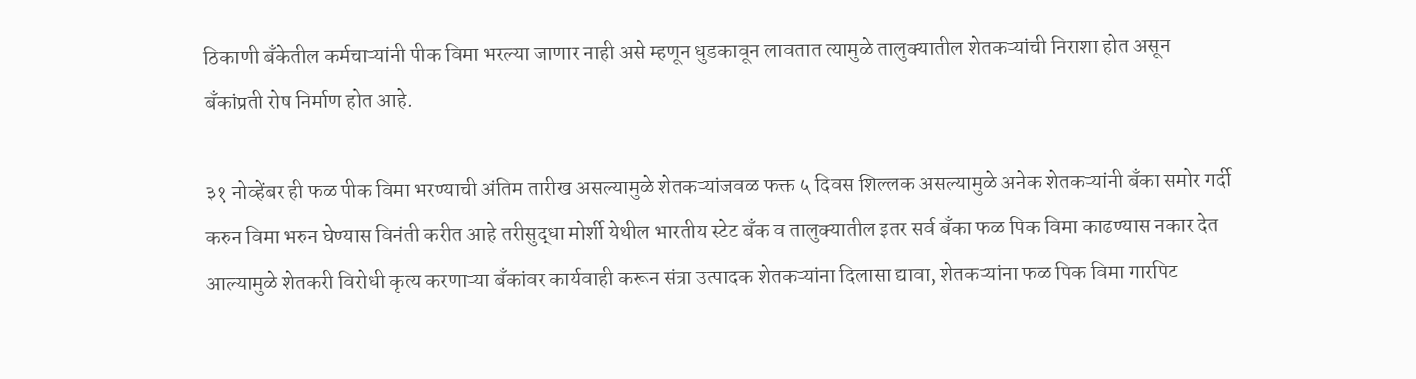ठिकाणी बँकेतील कर्मचाऱ्यांनी पीक विमा भरल्या जाणार नाही असे म्हणून धुडकावून लावतात त्यामुळे तालुक्यातील शेतकऱ्यांची निराशा होत असून बँकांप्रती रोष निर्माण होत आहे.

३१ नोव्हेंबर ही फळ पीक विमा भरण्याची अंतिम तारीख असल्यामुळे शेतकऱ्यांजवळ फक्त ५ दिवस शिल्लक असल्यामुळे अनेक शेतकऱ्यांनी बँका समोर गर्दी करुन विमा भरुन घेण्यास विनंती करीत आहे तरीसुद्धा मोर्शी येथील भारतीय स्टेट बँक व तालुक्यातील इतर सर्व बँका फळ पिक विमा काढण्यास नकार देत आल्यामुळे शेतकरी विरोधी कृत्य करणाऱ्या बँकांवर कार्यवाही करून संत्रा उत्पादक शेतकऱ्यांना दिलासा द्यावा, शेतकऱ्यांना फळ पिक विमा गारपिट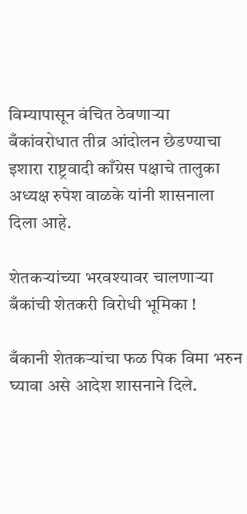विम्यापासून वंचित ठेवणाऱ्या बँकांवरोधात तीव्र आंदोलन छेडण्याचा इशारा राष्ट्रवादी काँग्रेस पक्षाचे तालुका अध्यक्ष रुपेश वाळके यांनी शासनाला दिला आहे.

शेतकऱ्यांच्या भरवश्यावर चालणाऱ्या बँकांची शेतकरी विरोधी भूमिका !

बँकानी शेतकऱ्यांचा फळ पिक विमा भरुन घ्यावा असे आदेश शासनाने दिले.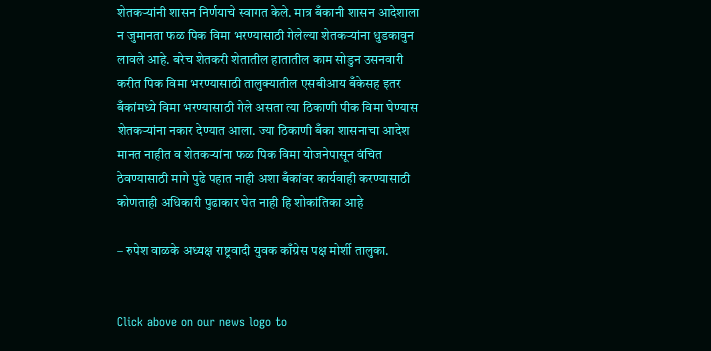शेतकऱ्यांनी शासन निर्णयाचे स्वागत केले. मात्र बँकानी शासन आदेशाला न जुमानता फळ पिक विमा भरण्यासाठी गेलेल्या शेतकऱ्यांना धुडकावुन लावले आहे. बरेच शेतकरी शेतातील हातातील काम सोडुन उसनवारी करीत पिक विमा भरण्यासाठी तालुक्यातील एसबीआय बँकेसह इतर बँकांमध्ये विमा भरण्यासाठी गेले असता त्या ठिकाणी पीक विमा घेण्यास शेतकऱ्यांना नकार देण्यात आला. ज्या ठिकाणी बँका शासनाचा आदेश मानत नाहीत व शेतकऱ्यांना फळ पिक विमा योजनेपासून वंचित ठेवण्यासाठी मागे पुढे पहात नाही अशा बँकांवर कार्यवाही करण्यासाठी कोणताही अधिकारी पुढाकार घेत नाही हि शोकांतिका आहे

– रुपेश वाळके अध्यक्ष राष्ट्रवादी युवक काँग्रेस पक्ष मोर्शी तालुका.


Click above on our news logo to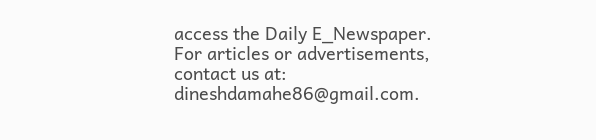access the Daily E_Newspaper.
For articles or advertisements, contact us at: dineshdamahe86@gmail.com.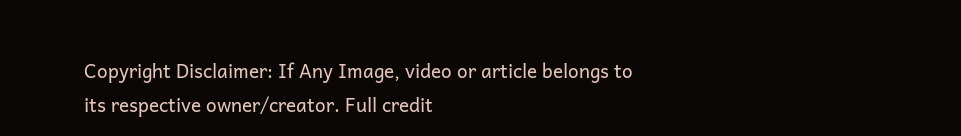Copyright Disclaimer: If Any Image, video or article belongs to its respective owner/creator. Full credit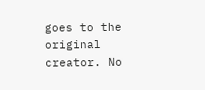goes to the original creator. No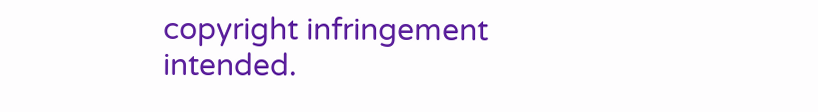copyright infringement intended.